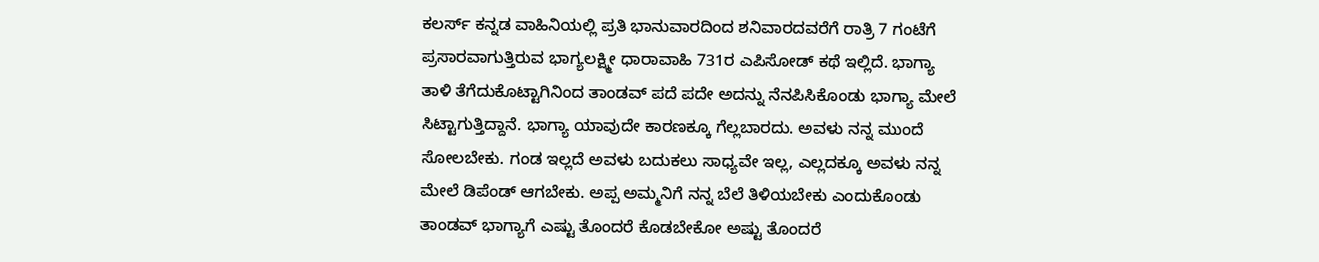ಕಲರ್ಸ್ ಕನ್ನಡ ವಾಹಿನಿಯಲ್ಲಿ ಪ್ರತಿ ಭಾನುವಾರದಿಂದ ಶನಿವಾರದವರೆಗೆ ರಾತ್ರಿ 7 ಗಂಟೆಗೆ ಪ್ರಸಾರವಾಗುತ್ತಿರುವ ಭಾಗ್ಯಲಕ್ಷ್ಮೀ ಧಾರಾವಾಹಿ 731ರ ಎಪಿಸೋಡ್ ಕಥೆ ಇಲ್ಲಿದೆ. ಭಾಗ್ಯಾ ತಾಳಿ ತೆಗೆದುಕೊಟ್ಟಾಗಿನಿಂದ ತಾಂಡವ್ ಪದೆ ಪದೇ ಅದನ್ನು ನೆನಪಿಸಿಕೊಂಡು ಭಾಗ್ಯಾ ಮೇಲೆ ಸಿಟ್ಟಾಗುತ್ತಿದ್ದಾನೆ. ಭಾಗ್ಯಾ ಯಾವುದೇ ಕಾರಣಕ್ಕೂ ಗೆಲ್ಲಬಾರದು. ಅವಳು ನನ್ನ ಮುಂದೆ ಸೋಲಬೇಕು. ಗಂಡ ಇಲ್ಲದೆ ಅವಳು ಬದುಕಲು ಸಾಧ್ಯವೇ ಇಲ್ಲ, ಎಲ್ಲದಕ್ಕೂ ಅವಳು ನನ್ನ ಮೇಲೆ ಡಿಪೆಂಡ್ ಆಗಬೇಕು. ಅಪ್ಪ ಅಮ್ಮನಿಗೆ ನನ್ನ ಬೆಲೆ ತಿಳಿಯಬೇಕು ಎಂದುಕೊಂಡು ತಾಂಡವ್ ಭಾಗ್ಯಾಗೆ ಎಷ್ಟು ತೊಂದರೆ ಕೊಡಬೇಕೋ ಅಷ್ಟು ತೊಂದರೆ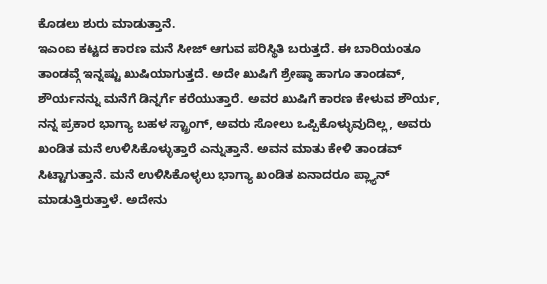ಕೊಡಲು ಶುರು ಮಾಡುತ್ತಾನೆ.
ಇಎಂಐ ಕಟ್ಟದ ಕಾರಣ ಮನೆ ಸೀಜ್ ಆಗುವ ಪರಿಸ್ಥಿತಿ ಬರುತ್ತದೆ. ಈ ಬಾರಿಯಂತೂ ತಾಂಡವ್ಗೆ ಇನ್ನಷ್ಟು ಖುಷಿಯಾಗುತ್ತದೆ. ಅದೇ ಖುಷಿಗೆ ಶ್ರೇಷ್ಠಾ ಹಾಗೂ ತಾಂಡವ್, ಶೌರ್ಯನನ್ನು ಮನೆಗೆ ಡಿನ್ನರ್ಗೆ ಕರೆಯುತ್ತಾರೆ. ಅವರ ಖುಷಿಗೆ ಕಾರಣ ಕೇಳುವ ಶೌರ್ಯ, ನನ್ನ ಪ್ರಕಾರ ಭಾಗ್ಯಾ ಬಹಳ ಸ್ಟ್ರಾಂಗ್, ಅವರು ಸೋಲು ಒಪ್ಪಿಕೊಳ್ಳುವುದಿಲ್ಲ, ಅವರು ಖಂಡಿತ ಮನೆ ಉಳಿಸಿಕೊಳ್ಳುತ್ತಾರೆ ಎನ್ನುತ್ತಾನೆ. ಅವನ ಮಾತು ಕೇಳಿ ತಾಂಡವ್ ಸಿಟ್ಟಾಗುತ್ತಾನೆ. ಮನೆ ಉಳಿಸಿಕೊಳ್ಳಲು ಭಾಗ್ಯಾ ಖಂಡಿತ ಏನಾದರೂ ಪ್ಲ್ಯಾನ್ ಮಾಡುತ್ತಿರುತ್ತಾಳೆ. ಅದೇನು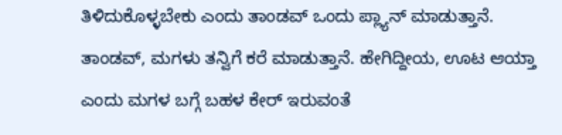ತಿಳಿದುಕೊಳ್ಳಬೇಕು ಎಂದು ತಾಂಡವ್ ಒಂದು ಪ್ಲ್ಯಾನ್ ಮಾಡುತ್ತಾನೆ.
ತಾಂಡವ್, ಮಗಳು ತನ್ವಿಗೆ ಕರೆ ಮಾಡುತ್ತಾನೆ. ಹೇಗಿದ್ದೀಯ, ಊಟ ಆಯ್ತಾ ಎಂದು ಮಗಳ ಬಗ್ಗೆ ಬಹಳ ಕೇರ್ ಇರುವಂತೆ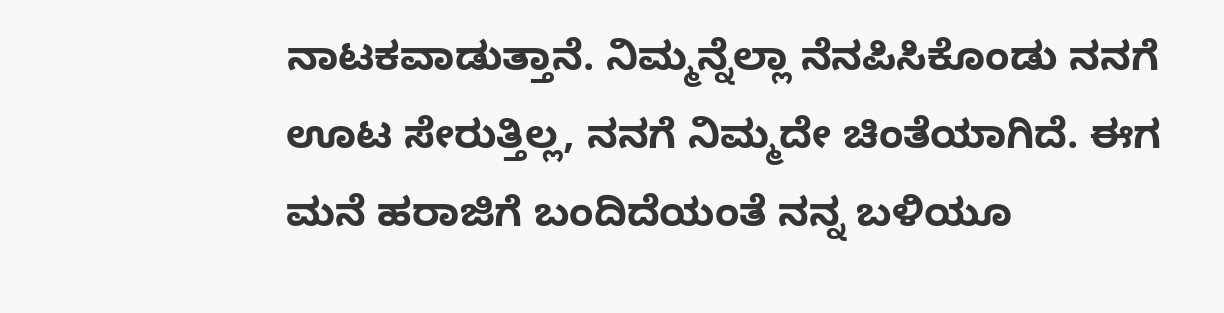ನಾಟಕವಾಡುತ್ತಾನೆ. ನಿಮ್ಮನ್ನೆಲ್ಲಾ ನೆನಪಿಸಿಕೊಂಡು ನನಗೆ ಊಟ ಸೇರುತ್ತಿಲ್ಲ, ನನಗೆ ನಿಮ್ಮದೇ ಚಿಂತೆಯಾಗಿದೆ. ಈಗ ಮನೆ ಹರಾಜಿಗೆ ಬಂದಿದೆಯಂತೆ ನನ್ನ ಬಳಿಯೂ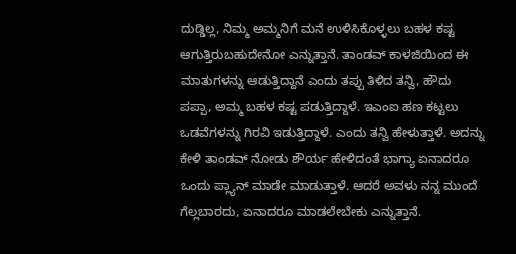ದುಡ್ಡಿಲ್ಲ, ನಿಮ್ಮ ಅಮ್ಮನಿಗೆ ಮನೆ ಉಳಿಸಿಕೊಳ್ಳಲು ಬಹಳ ಕಷ್ಟ ಆಗುತ್ತಿರುಬಹುದೇನೋ ಎನ್ನುತ್ತಾನೆ. ತಾಂಡವ್ ಕಾಳಜಿಯಿಂದ ಈ ಮಾತುಗಳನ್ನು ಆಡುತ್ತಿದ್ದಾನೆ ಎಂದು ತಪ್ಪು ತಿಳಿದ ತನ್ವಿ, ಹೌದು ಪಪ್ಪಾ, ಅಮ್ಮ ಬಹಳ ಕಷ್ಟ ಪಡುತ್ತಿದ್ದಾಳೆ. ಇಎಂಐ ಹಣ ಕಟ್ಟಲು ಒಡವೆಗಳನ್ನು ಗಿರವಿ ಇಡುತ್ತಿದ್ದಾಳೆ. ಎಂದು ತನ್ವಿ ಹೇಳುತ್ತಾಳೆ. ಅದನ್ನು ಕೇಳಿ ತಾಂಡವ್ ನೋಡು ಶೌರ್ಯ ಹೇಳಿದಂತೆ ಭಾಗ್ಯಾ ಏನಾದರೂ ಒಂದು ಪ್ಲ್ಯಾನ್ ಮಾಡೇ ಮಾಡುತ್ತಾಳೆ. ಆದರೆ ಅವಳು ನನ್ನ ಮುಂದೆ ಗೆಲ್ಲಬಾರದು, ಏನಾದರೂ ಮಾಡಲೇಬೇಕು ಎನ್ನುತ್ತಾನೆ.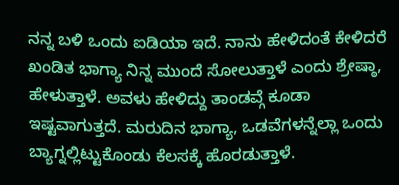ನನ್ನ ಬಳಿ ಒಂದು ಐಡಿಯಾ ಇದೆ. ನಾನು ಹೇಳಿದಂತೆ ಕೇಳಿದರೆ ಖಂಡಿತ ಭಾಗ್ಯಾ ನಿನ್ನ ಮುಂದೆ ಸೋಲುತ್ತಾಳೆ ಎಂದು ಶ್ರೇಷ್ಠಾ, ಹೇಳುತ್ತಾಳೆ. ಅವಳು ಹೇಳಿದ್ದು ತಾಂಡವ್ಗೆ ಕೂಡಾ ಇಷ್ಟವಾಗುತ್ತದೆ. ಮರುದಿನ ಭಾಗ್ಯಾ, ಒಡವೆಗಳನ್ನೆಲ್ಲಾ ಒಂದು ಬ್ಯಾಗ್ನಲ್ಲಿಟ್ಟುಕೊಂಡು ಕೆಲಸಕ್ಕೆ ಹೊರಡುತ್ತಾಳೆ.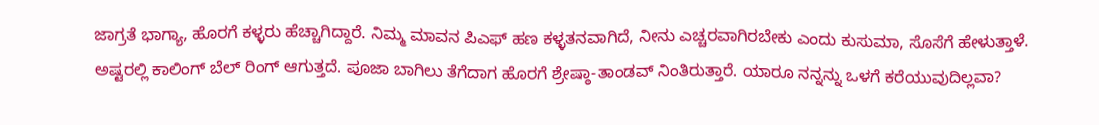ಜಾಗ್ರತೆ ಭಾಗ್ಯಾ, ಹೊರಗೆ ಕಳ್ಳರು ಹೆಚ್ಚಾಗಿದ್ದಾರೆ. ನಿಮ್ಮ ಮಾವನ ಪಿಎಫ್ ಹಣ ಕಳ್ಳತನವಾಗಿದೆ, ನೀನು ಎಚ್ಚರವಾಗಿರಬೇಕು ಎಂದು ಕುಸುಮಾ, ಸೊಸೆಗೆ ಹೇಳುತ್ತಾಳೆ. ಅಷ್ಟರಲ್ಲಿ ಕಾಲಿಂಗ್ ಬೆಲ್ ರಿಂಗ್ ಆಗುತ್ತದೆ. ಪೂಜಾ ಬಾಗಿಲು ತೆಗೆದಾಗ ಹೊರಗೆ ಶ್ರೇಷ್ಠಾ-ತಾಂಡವ್ ನಿಂತಿರುತ್ತಾರೆ. ಯಾರೂ ನನ್ನನ್ನು ಒಳಗೆ ಕರೆಯುವುದಿಲ್ಲವಾ?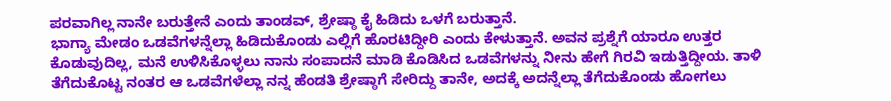ಪರವಾಗಿಲ್ಲ ನಾನೇ ಬರುತ್ತೇನೆ ಎಂದು ತಾಂಡವ್, ಶ್ರೇಷ್ಠಾ ಕೈ ಹಿಡಿದು ಒಳಗೆ ಬರುತ್ತಾನೆ.
ಭಾಗ್ಯಾ ಮೇಡಂ ಒಡವೆಗಳನ್ನೆಲ್ಲಾ ಹಿಡಿದುಕೊಂಡು ಎಲ್ಲಿಗೆ ಹೊರಟಿದ್ದೀರಿ ಎಂದು ಕೇಳುತ್ತಾನೆ. ಅವನ ಪ್ರಶ್ನೆಗೆ ಯಾರೂ ಉತ್ತರ ಕೊಡುವುದಿಲ್ಲ, ಮನೆ ಉಳಿಸಿಕೊಳ್ಳಲು ನಾನು ಸಂಪಾದನೆ ಮಾಡಿ ಕೊಡಿಸಿದ ಒಡವೆಗಳನ್ನು ನೀನು ಹೇಗೆ ಗಿರವಿ ಇಡುತ್ತಿದ್ದೀಯ. ತಾಳಿ ತೆಗೆದುಕೊಟ್ಟ ನಂತರ ಆ ಒಡವೆಗಳೆಲ್ಲಾ ನನ್ನ ಹೆಂಡತಿ ಶ್ರೇಷ್ಠಾಗೆ ಸೇರಿದ್ದು ತಾನೇ, ಅದಕ್ಕೆ ಅದನ್ನೆಲ್ಲಾ ತೆಗೆದುಕೊಂಡು ಹೋಗಲು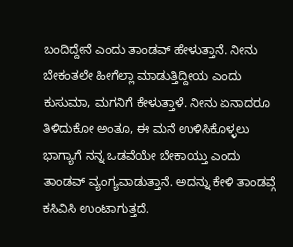ಬಂದಿದ್ದೇನೆ ಎಂದು ತಾಂಡವ್ ಹೇಳುತ್ತಾನೆ. ನೀನು ಬೇಕಂತಲೇ ಹೀಗೆಲ್ಲಾ ಮಾಡುತ್ತಿದ್ದೀಯ ಎಂದು ಕುಸುಮಾ, ಮಗನಿಗೆ ಕೇಳುತ್ತಾಳೆ. ನೀನು ಏನಾದರೂ ತಿಳಿದುಕೋ ಅಂತೂ, ಈ ಮನೆ ಉಳಿಸಿಕೊಳ್ಳಲು ಭಾಗ್ಯಾಗೆ ನನ್ನ ಒಡವೆಯೇ ಬೇಕಾಯ್ತು ಎಂದು ತಾಂಡವ್ ವ್ಯಂಗ್ಯವಾಡುತ್ತಾನೆ. ಅದನ್ನು ಕೇಳಿ ತಾಂಡವ್ಗೆ ಕಸಿವಿಸಿ ಉಂಟಾಗುತ್ತದೆ.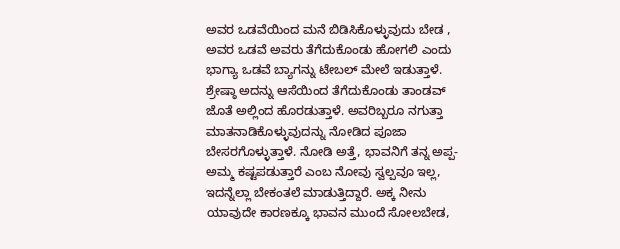ಅವರ ಒಡವೆಯಿಂದ ಮನೆ ಬಿಡಿಸಿಕೊಳ್ಳುವುದು ಬೇಡ , ಅವರ ಒಡವೆ ಅವರು ತೆಗೆದುಕೊಂಡು ಹೋಗಲಿ ಎಂದು ಭಾಗ್ಯಾ ಒಡವೆ ಬ್ಯಾಗನ್ನು ಟೇಬಲ್ ಮೇಲೆ ಇಡುತ್ತಾಳೆ. ಶ್ರೇಷ್ಠಾ ಅದನ್ನು ಆಸೆಯಿಂದ ತೆಗೆದುಕೊಂಡು ತಾಂಡವ್ ಜೊತೆ ಅಲ್ಲಿಂದ ಹೊರಡುತ್ತಾಳೆ. ಅವರಿಬ್ಬರೂ ನಗುತ್ತಾ ಮಾತನಾಡಿಕೊಳ್ಳುವುದನ್ನು ನೋಡಿದ ಪೂಜಾ ಬೇಸರಗೊಳ್ಳುತ್ತಾಳೆ. ನೋಡಿ ಅತ್ತೆ, ಭಾವನಿಗೆ ತನ್ನ ಅಪ್ಪ-ಅಮ್ಮ ಕಷ್ಟಪಡುತ್ತಾರೆ ಎಂಬ ನೋವು ಸ್ವಲ್ಪವೂ ಇಲ್ಲ, ಇದನ್ನೆಲ್ಲಾ ಬೇಕಂತಲೆ ಮಾಡುತ್ತಿದ್ದಾರೆ. ಅಕ್ಕ ನೀನು ಯಾವುದೇ ಕಾರಣಕ್ಕೂ ಭಾವನ ಮುಂದೆ ಸೋಲಬೇಡ,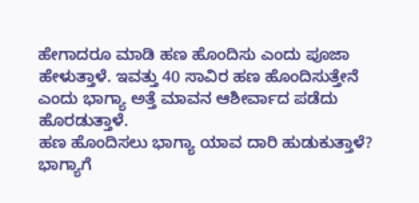ಹೇಗಾದರೂ ಮಾಡಿ ಹಣ ಹೊಂದಿಸು ಎಂದು ಪೂಜಾ ಹೇಳುತ್ತಾಳೆ. ಇವತ್ತು 40 ಸಾವಿರ ಹಣ ಹೊಂದಿಸುತ್ತೇನೆ ಎಂದು ಭಾಗ್ಯಾ ಅತ್ತೆ ಮಾವನ ಆಶೀರ್ವಾದ ಪಡೆದು ಹೊರಡುತ್ತಾಳೆ.
ಹಣ ಹೊಂದಿಸಲು ಭಾಗ್ಯಾ ಯಾವ ದಾರಿ ಹುಡುಕುತ್ತಾಳೆ? ಭಾಗ್ಯಾಗೆ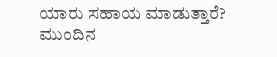ಯಾರು ಸಹಾಯ ಮಾಡುತ್ತಾರೆ? ಮುಂದಿನ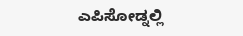ಎಪಿಸೋಡ್ನಲ್ಲಿ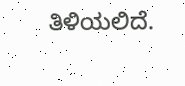ತಿಳಿಯಲಿದೆ.